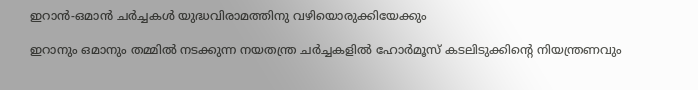ഇറാൻ-ഒമാൻ ചർച്ചകൾ യുദ്ധവിരാമത്തിനു വഴിയൊരുക്കിയേക്കും

ഇറാനും ഒമാനും തമ്മിൽ നടക്കുന്ന നയതന്ത്ര ചർച്ചകളിൽ ഹോർമൂസ് കടലിടുക്കിന്‍റെ നിയന്ത്രണവും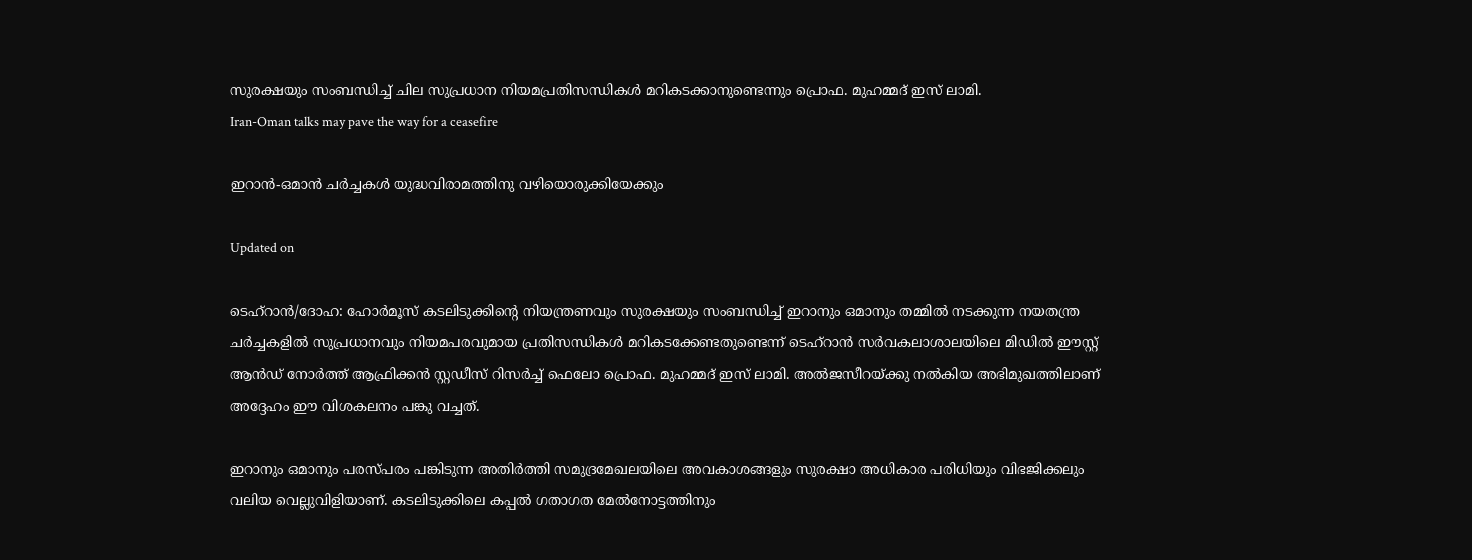സുരക്ഷയും സംബന്ധിച്ച് ചില സുപ്രധാന നിയമപ്രതിസന്ധികൾ മറികടക്കാനുണ്ടെന്നും പ്രൊഫ. മുഹമ്മദ് ഇസ് ലാമി.
Iran-Oman talks may pave the way for a ceasefire

ഇറാൻ-ഒമാൻ ചർച്ചകൾ യുദ്ധവിരാമത്തിനു വഴിയൊരുക്കിയേക്കും

Updated on

ടെഹ്റാൻ/ദോഹ: ഹോർമൂസ് കടലിടുക്കിന്‍റെ നിയന്ത്രണവും സുരക്ഷയും സംബന്ധിച്ച് ഇറാനും ഒമാനും തമ്മിൽ നടക്കുന്ന നയതന്ത്ര ചർച്ചകളിൽ സുപ്രധാനവും നിയമപരവുമായ പ്രതിസന്ധികൾ മറികടക്കേണ്ടതുണ്ടെന്ന് ടെഹ്റാൻ സർവകലാശാലയിലെ മിഡിൽ ഈസ്റ്റ് ആൻഡ് നോർത്ത് ആഫ്രിക്കൻ സ്റ്റഡീസ് റിസർച്ച് ഫെലോ പ്രൊഫ. മുഹമ്മദ് ഇസ് ലാമി. അൽജസീറയ്ക്കു നൽകിയ അഭിമുഖത്തിലാണ് അദ്ദേഹം ഈ വിശകലനം പങ്കു വച്ചത്.

ഇറാനും ഒമാനും പരസ്പരം പങ്കിടുന്ന അതിർത്തി സമുദ്രമേഖലയിലെ അവകാശങ്ങളും സുരക്ഷാ അധികാര പരിധിയും വിഭജിക്കലും വലിയ വെല്ലുവിളിയാണ്. കടലിടുക്കിലെ കപ്പൽ ഗതാഗത മേൽനോട്ടത്തിനും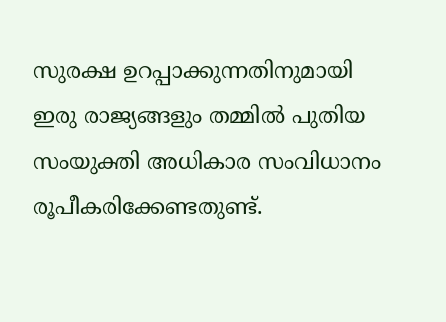സുരക്ഷ ഉറപ്പാക്കുന്നതിനുമായി ഇരു രാജ്യങ്ങളും തമ്മിൽ പുതിയ സംയുക്തി അധികാര സംവിധാനം രൂപീകരിക്കേണ്ടതുണ്ട്.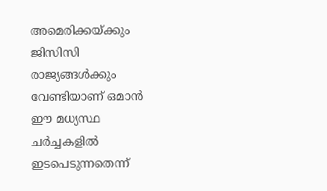അമെരിക്കയ്ക്കും ജിസിസി രാജ്യങ്ങൾക്കും വേണ്ടിയാണ് ഒമാൻ ഈ മധ്യസ്ഥ ചർച്ചകളിൽ ഇടപെടുന്നതെന്ന്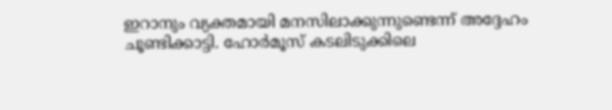ഇറാനും വ്യക്തമായി മനസിലാക്കുന്നുണ്ടെന്ന് അദ്ദേഹം ചൂണ്ടിക്കാട്ടി. ഹോർമൂസ് കടലിടുക്കിലെ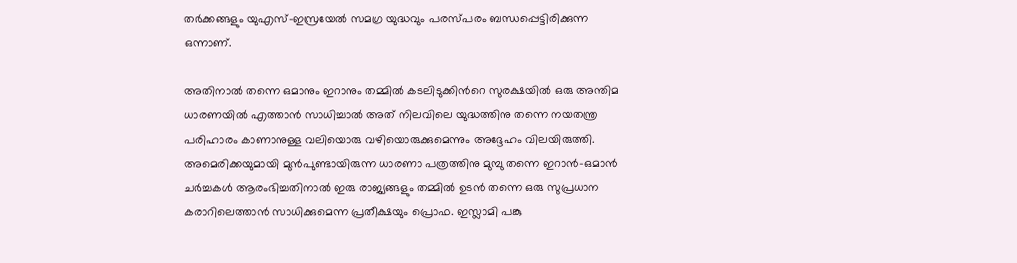തർക്കങ്ങളും യുഎസ്-ഇസ്രയേൽ സമഗ്ര യുദ്ധവും പരസ്പരം ബന്ധപ്പെട്ടിരിക്കുന്ന ഒന്നാണ്.

അതിനാൽ തന്നെ ഒമാനും ഇറാനും തമ്മിൽ കടലിടുക്കിന്‍റെ സുരക്ഷയിൽ ഒരു അന്തിമ ധാരണയിൽ എത്താൻ സാധിച്ചാൽ അത് നിലവിലെ യുദ്ധത്തിനു തന്നെ നയതന്ത്ര പരിഹാരം കാണാനുള്ള വലിയൊരു വഴിയൊരുക്കുമെന്നും അദ്ദേഹം വിലയിരുത്തി. അമെരിക്കയുമായി മുൻപുണ്ടായിരുന്ന ധാരണാ പത്രത്തിനു മുമ്പു തന്നെ ഇറാൻ-ഒമാൻ ചർച്ചകൾ ആരംഭിച്ചതിനാൽ ഇരു രാജ്യങ്ങളും തമ്മിൽ ഉടൻ തന്നെ ഒരു സുപ്രധാന കരാറിലെത്താൻ സാധിക്കുമെന്ന പ്രതീക്ഷയും പ്രൊഫ. ഇസ്ലാമി പങ്കു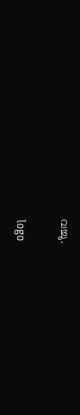വച്ചു.

logo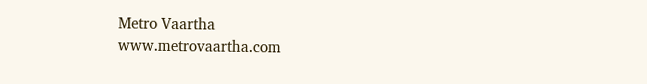Metro Vaartha
www.metrovaartha.com